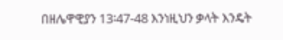በዘሌዋዊያን 13፡47-48 እንነዚህን ቃላት እንዴት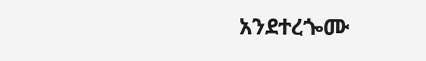አንደተረጐሙ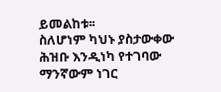ይመልከቱ፡፡
ስለሆነም ካህኑ ያስታውቀው
ሕዝቡ እንዲነካ የተገባው ማንኛውም ነገር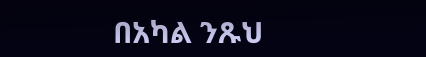በአካል ንጹህ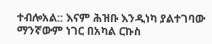ተብሎአል:: እናም ሕዝቡ እንዲነካ ያልተገባው ማንኛውም ነገር በአካል ርኩስ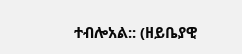ተብሎአል:: (ዘይቤያዊ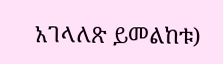አገላለጽ ይመልከቱ)